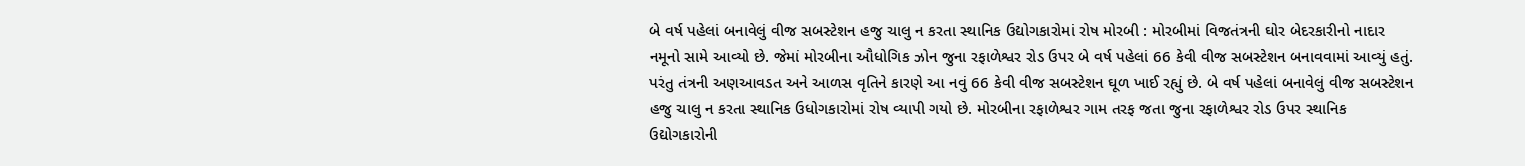બે વર્ષ પહેલાં બનાવેલું વીજ સબસ્ટેશન હજુ ચાલુ ન કરતા સ્થાનિક ઉદ્યોગકારોમાં રોષ મોરબી : મોરબીમાં વિજતંત્રની ઘોર બેદરકારીનો નાદાર નમૂનો સામે આવ્યો છે. જેમાં મોરબીના ઔધોગિક ઝોન જુના રફાળેશ્વર રોડ ઉપર બે વર્ષ પહેલાં 66 કેવી વીજ સબસ્ટેશન બનાવવામાં આવ્યું હતું. પરંતુ તંત્રની અણઆવડત અને આળસ વૃતિને કારણે આ નવું 66 કેવી વીજ સબસ્ટેશન ઘૂળ ખાઈ રહ્યું છે. બે વર્ષ પહેલાં બનાવેલું વીજ સબસ્ટેશન હજુ ચાલુ ન કરતા સ્થાનિક ઉધોગકારોમાં રોષ વ્યાપી ગયો છે. મોરબીના રફાળેશ્વર ગામ તરફ જતા જુના રફાળેશ્વર રોડ ઉપર સ્થાનિક ઉદ્યોગકારોની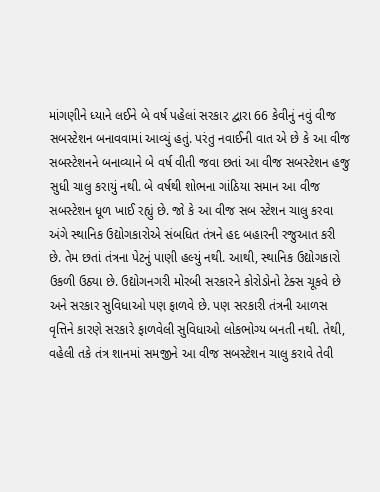માંગણીને ધ્યાને લઈને બે વર્ષ પહેલાં સરકાર દ્વારા 66 કેવીનું નવું વીજ સબસ્ટેશન બનાવવામાં આવ્યું હતું. પરંતુ નવાઈની વાત એ છે કે આ વીજ સબસ્ટેશનને બનાવ્યાને બે વર્ષ વીતી જવા છતાં આ વીજ સબસ્ટેશન હજુ સુધી ચાલુ કરાયું નથી. બે વર્ષથી શોભના ગાંઠિયા સમાન આ વીજ સબસ્ટેશન ધૂળ ખાઈ રહ્યું છે. જો કે આ વીજ સબ સ્ટેશન ચાલુ કરવા અંગે સ્થાનિક ઉદ્યોગકારોએ સંબધિત તંત્રને હદ બહારની રજુઆત કરી છે. તેમ છતાં તંત્રના પેટનું પાણી હલ્યું નથી. આથી, સ્થાનિક ઉદ્યોગકારો ઉકળી ઉઠ્યા છે. ઉદ્યોગનગરી મોરબી સરકારને કોરોડોનો ટેક્સ ચૂકવે છે અને સરકાર સુવિધાઓ પણ ફાળવે છે. પણ સરકારી તંત્રની આળસ વૃત્તિને કારણે સરકારે ફાળવેલી સુવિધાઓ લોકભોગ્ય બનતી નથી. તેથી, વહેલી તકે તંત્ર શાનમાં સમજીને આ વીજ સબસ્ટેશન ચાલુ કરાવે તેવી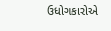ઉધોગકારોએ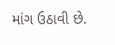માંગ ઉઠાવી છે.